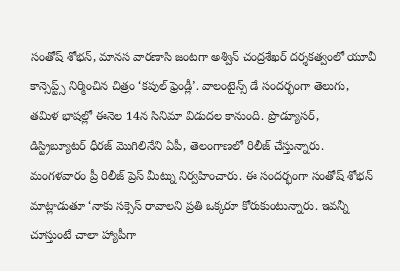సంతోష్ శోభన్, మానస వారణాసి జంటగా అశ్విన్ చంద్రశేఖర్ దర్శకత్వంలో యూవీ కాన్సెప్ట్స్ నిర్మించిన చిత్రం ‘కపుల్ ఫ్రెండ్లీ’. వాలంటైన్స్ డే సందర్భంగా తెలుగు, తమిళ భాషల్లో ఈనెల 14న సినిమా విడుదల కానుంది. ప్రొడ్యూసర్, డిస్ట్రిబ్యూటర్ ధీరజ్ మొగిలినేని ఏపీ, తెలంగాణలో రిలీజ్ చేస్తున్నారు. మంగళవారం ప్రీ రిలీజ్ ప్రెస్ మీట్ను నిర్వహించారు. ఈ సందర్భంగా సంతోష్ శోభన్ మాట్లాడుతూ ‘నాకు సక్సెస్ రావాలని ప్రతి ఒక్కరూ కోరుకుంటున్నారు. ఇవన్నీ చూస్తుంటే చాలా హ్యాపీగా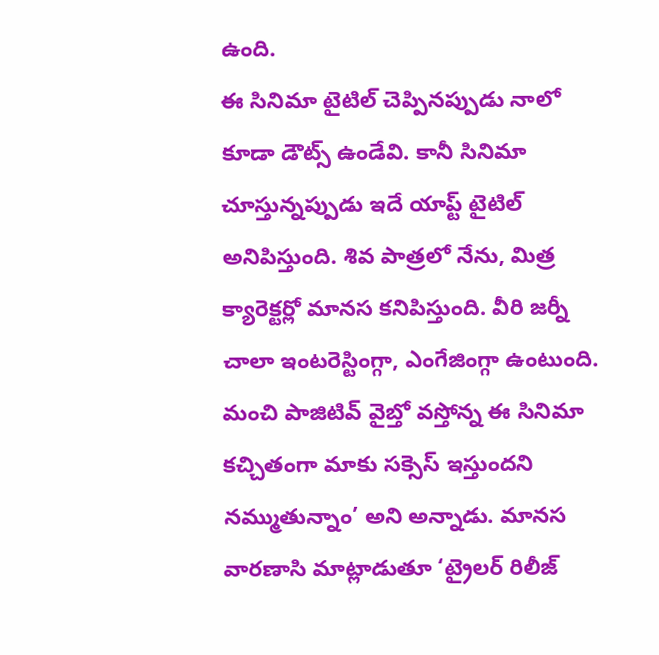ఉంది.
ఈ సినిమా టైటిల్ చెప్పినప్పుడు నాలో కూడా డౌట్స్ ఉండేవి. కానీ సినిమా చూస్తున్నప్పుడు ఇదే యాప్ట్ టైటిల్ అనిపిస్తుంది. శివ పాత్రలో నేను, మిత్ర క్యారెక్టర్లో మానస కనిపిస్తుంది. వీరి జర్నీ చాలా ఇంటరెస్టింగ్గా, ఎంగేజింగ్గా ఉంటుంది. మంచి పాజిటివ్ వైబ్తో వస్తోన్న ఈ సినిమా కచ్చితంగా మాకు సక్సెస్ ఇస్తుందని నమ్ముతున్నాం’ అని అన్నాడు. మానస వారణాసి మాట్లాడుతూ ‘ట్రైలర్ రిలీజ్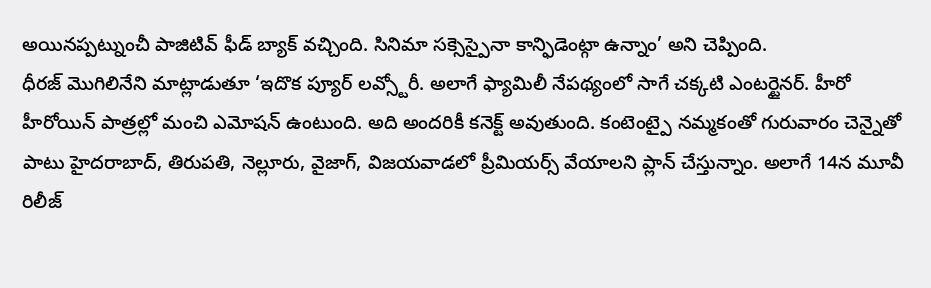అయినప్పట్నుంచీ పాజిటివ్ ఫీడ్ బ్యాక్ వచ్చింది. సినిమా సక్సెస్పైనా కాన్ఫిడెంట్గా ఉన్నాం’ అని చెప్పింది.
ధీరజ్ మొగిలినేని మాట్లాడుతూ ‘ఇదొక ప్యూర్ లవ్స్టోరీ. అలాగే ఫ్యామిలీ నేపథ్యంలో సాగే చక్కటి ఎంటర్టైనర్. హీరో హీరోయిన్ పాత్రల్లో మంచి ఎమోషన్ ఉంటుంది. అది అందరికీ కనెక్ట్ అవుతుంది. కంటెంట్పై నమ్మకంతో గురువారం చెన్నైతో పాటు హైదరాబాద్, తిరుపతి, నెల్లూరు, వైజాగ్, విజయవాడలో ప్రీమియర్స్ వేయాలని ప్లాన్ చేస్తున్నాం. అలాగే 14న మూవీ రిలీజ్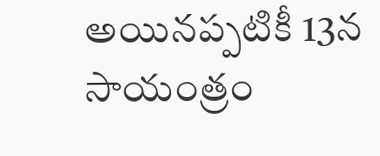అయినప్పటికీ 13న సాయంత్రం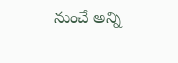నుంచే అన్ని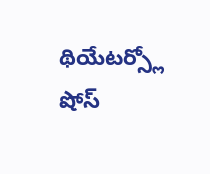థియేటర్స్లో షోస్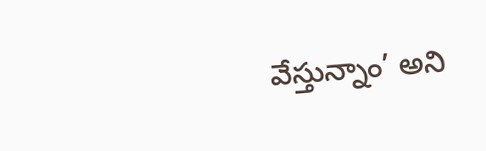వేస్తున్నాం’ అని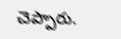చెప్పారు.